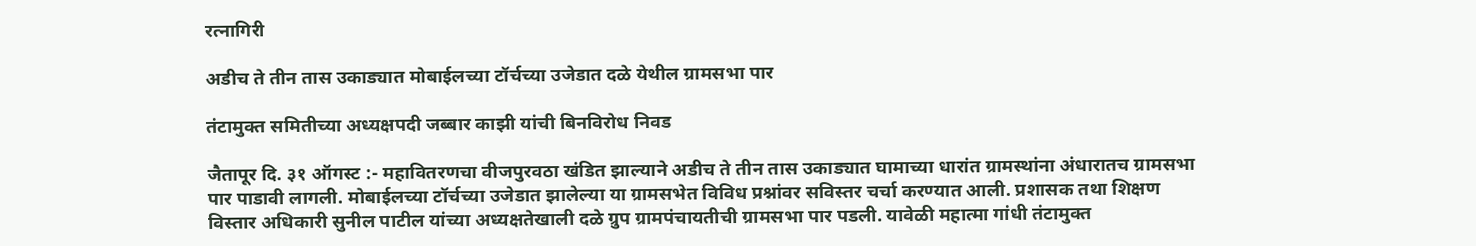रत्नागिरी

अडीच ते तीन तास उकाड्यात मोबाईलच्या टॉर्चच्या उजेडात दळे येथील ग्रामसभा पार

तंटामुक्त समितीच्या अध्यक्षपदी जब्बार काझी यांची बिनविरोध निवड

जैतापूर दि. ३१ ऑगस्ट :- महावितरणचा वीजपुरवठा खंडित झाल्याने अडीच ते तीन तास उकाड्यात घामाच्या धारांत ग्रामस्थांना अंधारातच ग्रामसभा पार पाडावी लागली. मोबाईलच्या टॉर्चच्या उजेडात झालेल्या या ग्रामसभेत विविध प्रश्नांवर सविस्तर चर्चा करण्यात आली. प्रशासक तथा शिक्षण विस्तार अधिकारी सुनील पाटील यांच्या अध्यक्षतेखाली दळे ग्रुप ग्रामपंचायतीची ग्रामसभा पार पडली. यावेळी महात्मा गांधी तंटामुक्त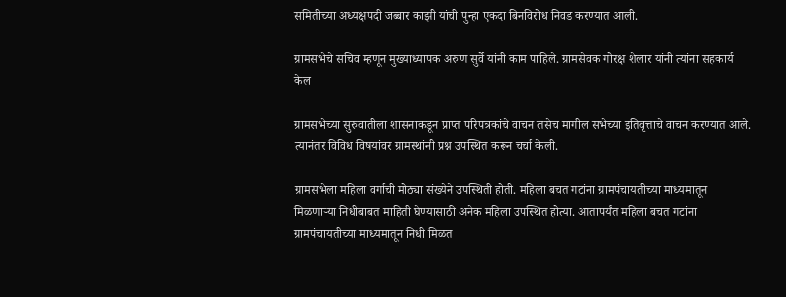समितीच्या अध्यक्षपदी जब्बार काझी यांची पुन्हा एकदा बिनविरोध निवड करण्यात आली.

ग्रामसभेचे सचिव म्हणून मुख्याध्यापक अरुण सुर्वे यांनी काम पाहिले. ग्रामसेवक गोरक्ष शेलार यांनी त्यांना सहकार्य केल

ग्रामसभेच्या सुरुवातीला शासनाकडून प्राप्त परिपत्रकांचे वाचन तसेच मागील सभेच्या इतिवृत्ताचे वाचन करण्यात आले. त्यानंतर विविध विषयांवर ग्रामस्थांनी प्रश्न उपस्थित करून चर्चा केली.

ग्रामसभेला महिला वर्गाची मोठ्या संख्येने उपस्थिती होती. महिला बचत गटांना ग्रामपंचायतीच्या माध्यमातून मिळणाऱ्या निधीबाबत माहिती घेण्यासाठी अनेक महिला उपस्थित होत्या. आतापर्यंत महिला बचत गटांना ग्रामपंचायतीच्या माध्यमातून निधी मिळत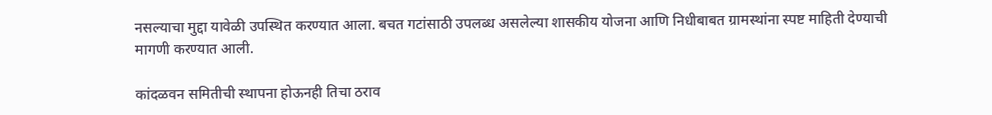नसल्याचा मुद्दा यावेळी उपस्थित करण्यात आला. बचत गटांसाठी उपलब्ध असलेल्या शासकीय योजना आणि निधीबाबत ग्रामस्थांना स्पष्ट माहिती देण्याची मागणी करण्यात आली.

कांदळवन समितीची स्थापना होऊनही तिचा ठराव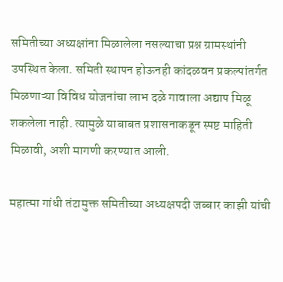समितीच्या अध्यक्षांना मिळालेला नसल्याचा प्रश्न ग्रामस्थांनी उपस्थित केला. समिती स्थापन होऊनही कांदळवन प्रकल्पांतर्गत मिळणाऱ्या विविध योजनांचा लाभ दळे गावाला अद्याप मिळू शकलेला नाही. त्यामुळे याबाबत प्रशासनाकडून स्पष्ट माहिती मिळावी, अशी मागणी करण्यात आली.

महात्मा गांधी तंटामुक्त समितीच्या अध्यक्षपदी जब्बार काझी यांची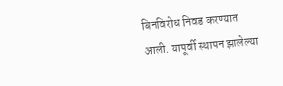बिनविरोध निवड करण्यात आली. यापूर्वी स्थापन झालेल्या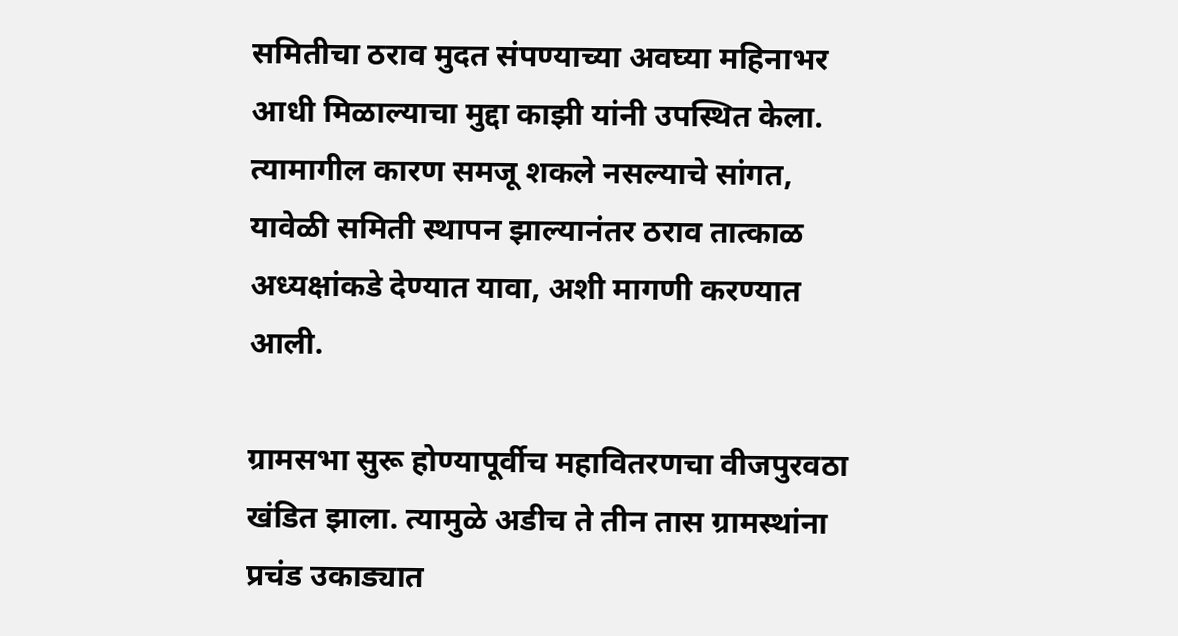समितीचा ठराव मुदत संपण्याच्या अवघ्या महिनाभर आधी मिळाल्याचा मुद्दा काझी यांनी उपस्थित केला. त्यामागील कारण समजू शकले नसल्याचे सांगत, यावेळी समिती स्थापन झाल्यानंतर ठराव तात्काळ अध्यक्षांकडे देण्यात यावा, अशी मागणी करण्यात आली.

ग्रामसभा सुरू होण्यापूर्वीच महावितरणचा वीजपुरवठा खंडित झाला. त्यामुळे अडीच ते तीन तास ग्रामस्थांना प्रचंड उकाड्यात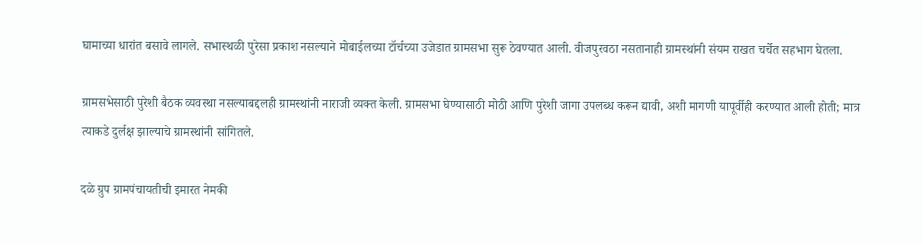घामाच्या धारांत बसावे लागले. सभास्थळी पुरेसा प्रकाश नसल्याने मोबाईलच्या टॉर्चच्या उजेडात ग्रामसभा सुरू ठेवण्यात आली. वीजपुरवठा नसतानाही ग्रामस्थांनी संयम राखत चर्चेत सहभाग घेतला.

ग्रामसभेसाठी पुरेशी बैठक व्यवस्था नसल्याबद्दलही ग्रामस्थांनी नाराजी व्यक्त केली. ग्रामसभा घेण्यासाठी मोठी आणि पुरेशी जागा उपलब्ध करून द्यावी, अशी मागणी यापूर्वीही करण्यात आली होती; मात्र त्याकडे दुर्लक्ष झाल्याचे ग्रामस्थांनी सांगितले.

दळे ग्रुप ग्रामपंचायतीची इमारत नेमकी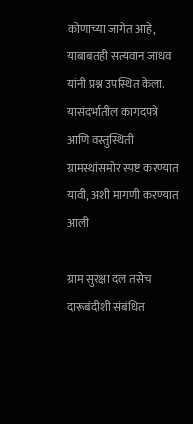कोणाच्या जागेत आहे, याबाबतही सत्यवान जाधव यांनी प्रश्न उपस्थित केला. यासंदर्भातील कागदपत्रे आणि वस्तुस्थिती ग्रामस्थांसमोर स्पष्ट करण्यात यावी, अशी मागणी करण्यात आली

ग्राम सुरक्षा दल तसेच दारूबंदीशी संबंधित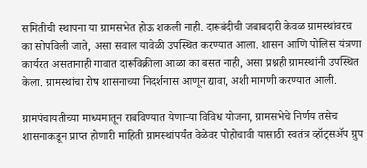समितीची स्थापना या ग्रामसभेत होऊ शकली नाही. दारूबंदीची जबाबदारी केवळ ग्रामस्थांवरच का सोपविली जाते, असा सवाल यावेळी उपस्थित करण्यात आला. शासन आणि पोलिस यंत्रणा कार्यरत असतानाही गावात दारूविक्रीला आळा का बसत नाही, असा प्रश्नही ग्रामस्थांनी उपस्थित केला. ग्रामस्थांचा रोष शासनाच्या निदर्शनास आणून द्यावा, अशी मागणी करण्यात आली.

ग्रामपंचायतीच्या माध्यमातून राबविण्यात येणाऱ्या विविध योजना, ग्रामसभेचे निर्णय तसेच शासनाकडून प्राप्त होणारी माहिती ग्रामस्थांपर्यंत वेळेवर पोहोचावी यासाठी स्वतंत्र व्हॉट्सॲप ग्रुप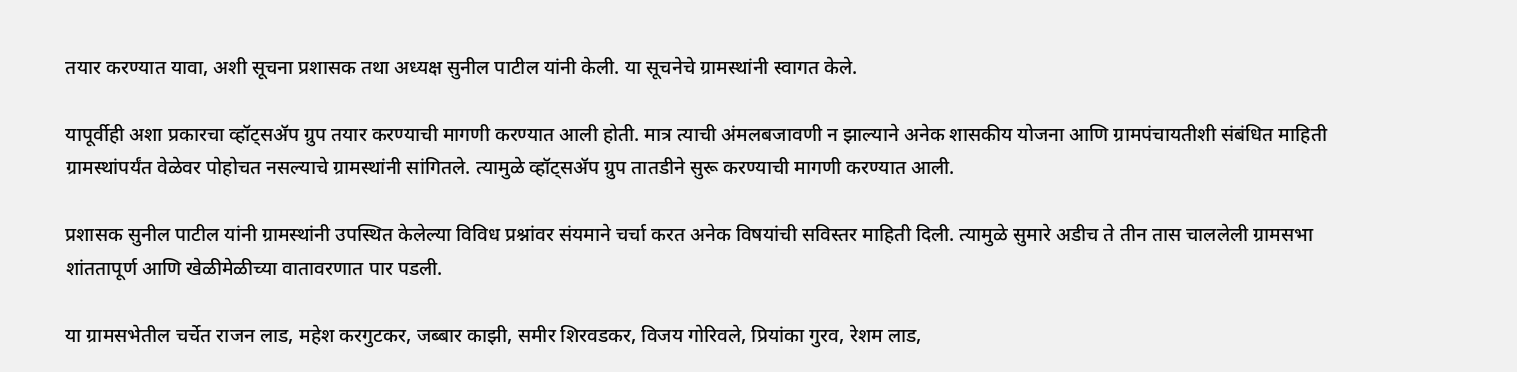तयार करण्यात यावा, अशी सूचना प्रशासक तथा अध्यक्ष सुनील पाटील यांनी केली. या सूचनेचे ग्रामस्थांनी स्वागत केले.

यापूर्वीही अशा प्रकारचा व्हॉट्सॲप ग्रुप तयार करण्याची मागणी करण्यात आली होती. मात्र त्याची अंमलबजावणी न झाल्याने अनेक शासकीय योजना आणि ग्रामपंचायतीशी संबंधित माहिती ग्रामस्थांपर्यंत वेळेवर पोहोचत नसल्याचे ग्रामस्थांनी सांगितले. त्यामुळे व्हॉट्सॲप ग्रुप तातडीने सुरू करण्याची मागणी करण्यात आली.

प्रशासक सुनील पाटील यांनी ग्रामस्थांनी उपस्थित केलेल्या विविध प्रश्नांवर संयमाने चर्चा करत अनेक विषयांची सविस्तर माहिती दिली. त्यामुळे सुमारे अडीच ते तीन तास चाललेली ग्रामसभा शांततापूर्ण आणि खेळीमेळीच्या वातावरणात पार पडली.

या ग्रामसभेतील चर्चेत राजन लाड, महेश करगुटकर, जब्बार काझी, समीर शिरवडकर, विजय गोरिवले, प्रियांका गुरव, रेशम लाड,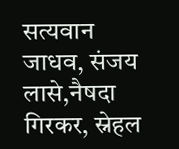सत्यवान जाधव, संजय लासे,नैषदा गिरकर, स्नेहल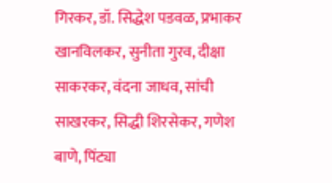गिरकर, डॉ. सिद्धेश पडवळ, प्रभाकर खानविलकर, सुनीता गुरव, दीक्षा साकरकर, वंदना जाधव, सांची साखरकर, सिद्धी शिरसेकर, गणेश बाणे, पिंट्या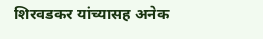शिरवडकर यांच्यासह अनेक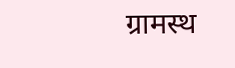ग्रामस्थ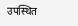उपस्थित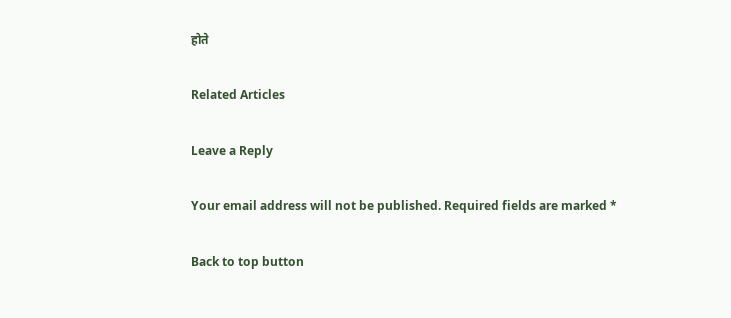होते

Related Articles

Leave a Reply

Your email address will not be published. Required fields are marked *

Back to top button